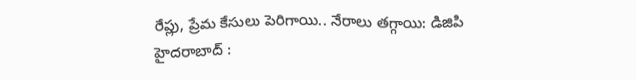రేప్లు, ప్రేమ కేసులు పెరిగాయి.. నేరాలు తగ్గాయి: డిజిపి
హైదరాబాద్ :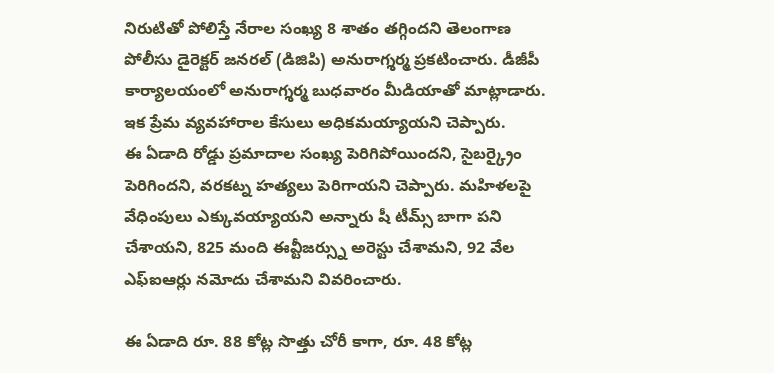నిరుటితో పోలిస్తే నేరాల సంఖ్య 8 శాతం తగ్గిందని తెలంగాణ పోలీసు డైరెక్టర్ జనరల్ (డిజిపి) అనురాగ్శర్మ ప్రకటించారు. డీజీపీ కార్యాలయంలో అనురాగ్శర్మ బుధవారం మీడియాతో మాట్లాడారు. ఇక ప్రేమ వ్యవహారాల కేసులు అధికమయ్యాయని చెప్పారు.
ఈ ఏడాది రోడ్డు ప్రమాదాల సంఖ్య పెరిగిపోయిందని, సైబర్క్రైం పెరిగిందని, వరకట్న హత్యలు పెరిగాయని చెప్పారు. మహిళలపై వేధింపులు ఎక్కువయ్యాయని అన్నారు షీ టీమ్స్ బాగా పని చేశాయని, 825 మంది ఈవ్టీజర్స్ను అరెస్టు చేశామని, 92 వేల ఎఫ్ఐఆర్లు నమోదు చేశామని వివరించారు.

ఈ ఏడాది రూ. 88 కోట్ల సొత్తు చోరీ కాగా, రూ. 48 కోట్ల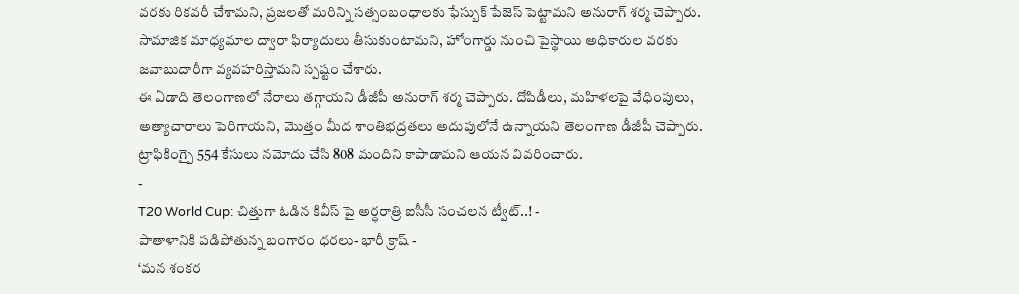వరకు రికవరీ చేశామని, ప్రజలతో మరిన్ని సత్సంబంధాలకు ఫేస్బుక్ పేజెస్ పెట్టామని అనురాగ్ శర్మ చెప్పారు. సామాజిక మాధ్యమాల ద్వారా ఫిర్యాదులు తీసుకుంటామని, హోంగార్డు నుంచి పైస్థాయి అధికారుల వరకు జవాబుదారీగా వ్యవహరిస్తామని స్పష్టం చేశారు.
ఈ ఏడాది తెలంగాణలో నేరాలు తగ్గాయని డీజీపీ అనురాగ్ శర్మ చెప్పారు. దోపిడీలు, మహిళలపై వేధింపులు, అత్యాచారాలు పెరిగాయని, మొత్తం మీద శాంతిభద్రతలు అదుపులోనే ఉన్నాయని తెలంగాణ డీజీపీ చెప్పారు. ట్రాఫికింగ్పై 554 కేసులు నమోదు చేసి 808 మందిని కాపాడామని ఆయన వివరించారు.
-
T20 World Cup: చిత్తుగా ఓడిన కివీస్ పై అర్ధరాత్రి ఐసీసీ సంచలన ట్వీట్..! -
పాతాళానికి పడిపోతున్న బంగారం ధరలు- భారీ క్రాష్ -
‘మన శంకర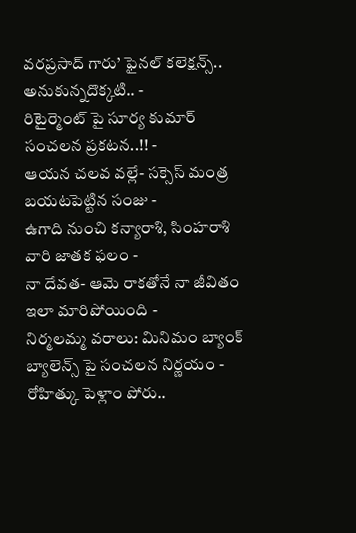వరప్రసాద్ గారు’ ఫైనల్ కలెక్షన్స్.. అనుకున్నదొక్కటి.. -
రిటైర్మెంట్ పై సూర్య కుమార్ సంచలన ప్రకటన..!! -
ఆయన చలవ వల్లే- సక్సెస్ మంత్ర బయటపెట్టిన సంజు -
ఉగాది నుంచి కన్యారాశి, సింహరాశి వారి జాతక ఫలం -
నా దేవత- ఆమె రాకతోనే నా జీవితం ఇలా మారిపోయింది -
నిర్మలమ్మ వరాలు: మినిమం బ్యాంక్ బ్యాలెన్స్ పై సంచలన నిర్ణయం -
రోహిత్కు పెళ్లాం పోరు..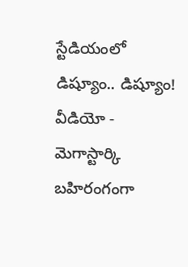స్టేడియంలో డిష్యూం.. డిష్యూం! వీడియో -
మెగాస్టార్కి బహిరంగంగా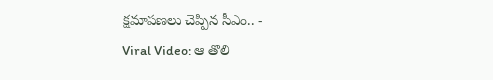క్షమాపణలు చెప్పిన సీఎం.. -
Viral Video: ఆ తొలి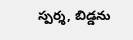స్పర్శ, బిడ్డను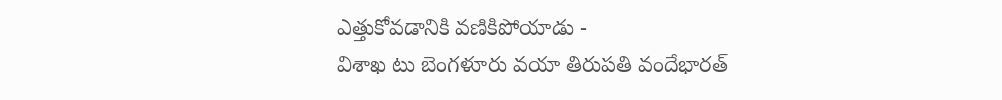ఎత్తుకోవడానికి వణికిపోయాడు -
విశాఖ టు బెంగళూరు వయా తిరుపతి వందేభారత్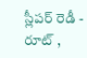స్లీపర్ రెడీ - రూట్ ,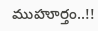ముహూర్తం..!!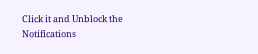Click it and Unblock the Notifications